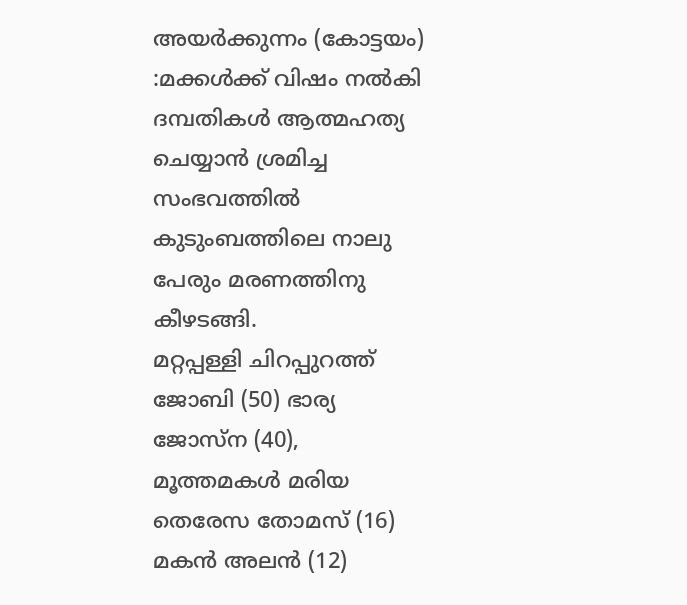അയർക്കുന്നം (കോട്ടയം) :മക്കൾക്ക് വിഷം നൽകി ദമ്പതികൾ ആത്മഹത്യ ചെയ്യാൻ ശ്രമിച്ച സംഭവത്തിൽ കുടുംബത്തിലെ നാലു പേരും മരണത്തിനു കീഴടങ്ങി.
മറ്റപ്പള്ളി ചിറപ്പുറത്ത് ജോബി (50) ഭാര്യ ജോസ്ന (40), മൂത്തമകൾ മരിയ തെരേസ തോമസ് (16) മകൻ അലൻ (12)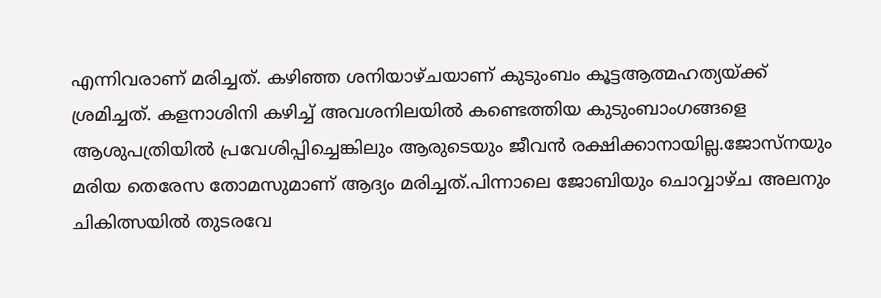എന്നിവരാണ് മരിച്ചത്. കഴിഞ്ഞ ശനിയാഴ്ചയാണ് കുടുംബം കൂട്ടആത്മഹത്യയ്ക്ക് ശ്രമിച്ചത്. കളനാശിനി കഴിച്ച് അവശനിലയിൽ കണ്ടെത്തിയ കുടുംബാംഗങ്ങളെ ആശുപത്രിയിൽ പ്രവേശിപ്പിച്ചെങ്കിലും ആരുടെയും ജീവൻ രക്ഷിക്കാനായില്ല.ജോസ്നയും മരിയ തെരേസ തോമസുമാണ് ആദ്യം മരിച്ചത്.പിന്നാലെ ജോബിയും ചൊവ്വാഴ്ച അലനും ചികിത്സയിൽ തുടരവേ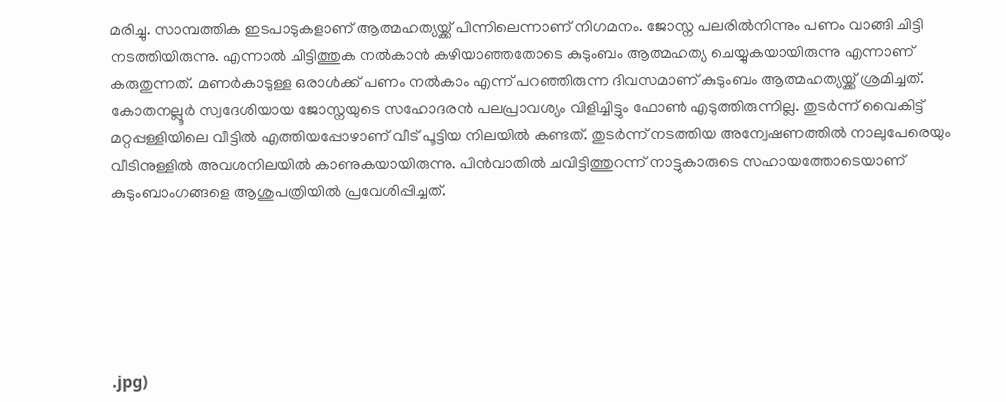മരിച്ചു. സാമ്പത്തിക ഇടപാടുകളാണ് ആത്മഹത്യയ്ക്ക് പിന്നിലെന്നാണ് നിഗമനം. ജോസ്ന പലരിൽനിന്നും പണം വാങ്ങി ചിട്ടി നടത്തിയിരുന്നു. എന്നാൽ ചിട്ടിത്തുക നൽകാൻ കഴിയാഞ്ഞതോടെ കുടുംബം ആത്മഹത്യ ചെയ്യുകയായിരുന്നു എന്നാണ് കരുതുന്നത്. മണർകാടുള്ള ഒരാൾക്ക് പണം നൽകാം എന്ന് പറഞ്ഞിരുന്ന ദിവസമാണ് കുടുംബം ആത്മഹത്യയ്ക്ക് ശ്രമിച്ചത്.
കോതനല്ലൂർ സ്വദേശിയായ ജോസ്നയുടെ സഹോദരൻ പലപ്രാവശ്യം വിളിച്ചിട്ടും ഫോൺ എടുത്തിരുന്നില്ല. തുടർന്ന് വൈകിട്ട് മറ്റപ്പള്ളിയിലെ വീട്ടിൽ എത്തിയപ്പോഴാണ് വീട് പൂട്ടിയ നിലയിൽ കണ്ടത്. തുടർന്ന് നടത്തിയ അന്വേഷണത്തിൽ നാലുപേരെയും വീടിനുള്ളിൽ അവശനിലയിൽ കാണുകയായിരുന്നു. പിൻവാതിൽ ചവിട്ടിത്തുറന്ന് നാട്ടുകാരുടെ സഹായത്തോടെയാണ് കുടുംബാംഗങ്ങളെ ആശുപത്രിയിൽ പ്രവേശിപ്പിച്ചത്.






.jpg)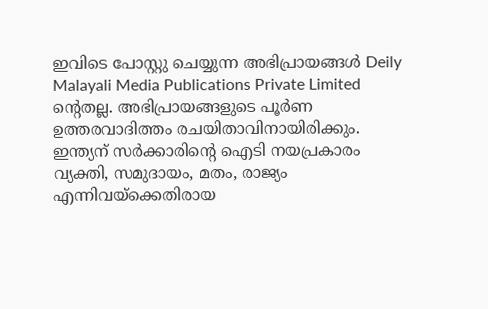ഇവിടെ പോസ്റ്റു ചെയ്യുന്ന അഭിപ്രായങ്ങൾ Deily Malayali Media Publications Private Limited ന്റെതല്ല. അഭിപ്രായങ്ങളുടെ പൂർണ ഉത്തരവാദിത്തം രചയിതാവിനായിരിക്കും.
ഇന്ത്യന് സർക്കാരിന്റെ ഐടി നയപ്രകാരം വ്യക്തി, സമുദായം, മതം, രാജ്യം എന്നിവയ്ക്കെതിരായ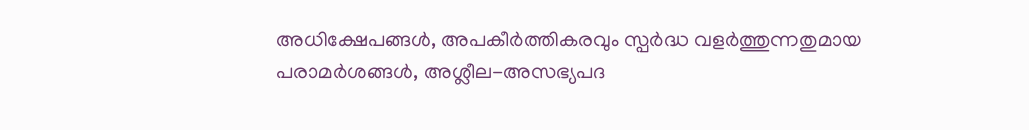അധിക്ഷേപങ്ങൾ, അപകീർത്തികരവും സ്പർദ്ധ വളർത്തുന്നതുമായ പരാമർശങ്ങൾ, അശ്ലീല-അസഭ്യപദ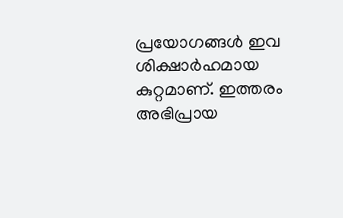പ്രയോഗങ്ങൾ ഇവ ശിക്ഷാർഹമായ കുറ്റമാണ്. ഇത്തരം അഭിപ്രായ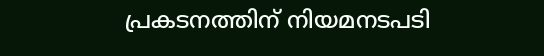പ്രകടനത്തിന് നിയമനടപടി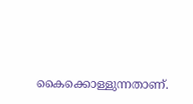കൈക്കൊള്ളുന്നതാണ്.